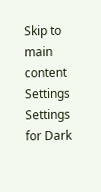Skip to main content
Settings Settings for Dark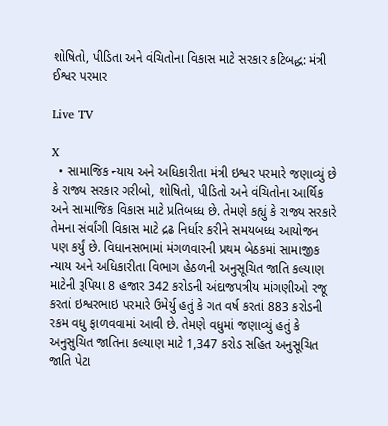શોષિતો, પીડિતા અને વંચિતોના વિકાસ માટે સરકાર કટિબદ્ધ: મંત્રી ઈશ્વર પરમાર

Live TV

X
  • સામાજિક ન્યાય અને અધિકારીતા મંત્રી ઇશ્વર પરમારે જણાવ્યું છે કે રાજ્ય સરકાર ગરીબો, શોષિતો, પીડિતો અને વંચિતોના આર્થિક અને સામાજિક વિકાસ માટે પ્રતિબધ્ધ છે. તેમણે કહ્યું કે રાજ્ય સરકારે તેમના સંર્વાંગી વિકાસ માટે દ્રઢ નિર્ધાર કરીને સમયબધ્ધ આયોજન પણ કર્યું છે. વિધાનસભામાં મંગળવારની પ્રથમ બેઠકમાં સામાજીક ન્યાય અને અધિકારીતા વિભાગ હેઠળની અનુસૂચિત જાતિ કલ્યાણ માટેની રૂપિયા 8 હજાર 342 કરોડની અંદાજપત્રીય માંગણીઓ રજૂ કરતાં ઇશ્વરભાઇ પરમારે ઉમેર્યુ હતું કે ગત વર્ષ કરતાં 883 કરોડની રકમ વધુ ફાળવવામાં આવી છે. તેમણે વધુમાં જણાવ્યું હતું કે અનુસુચિત જાતિના કલ્યાણ માટે 1,347 કરોડ સહિત અનુસૂચિત જાતિ પેટા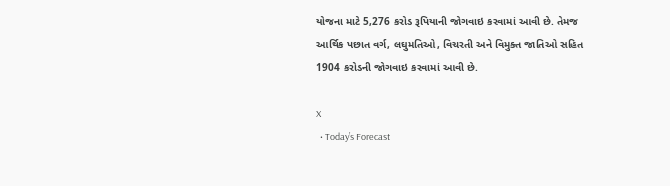યોજના માટે 5,276 કરોડ રૂપિયાની જોગવાઇ કરવામાં આવી છે. તેમજ આર્થિક પછાત વર્ગ, લઘુમતિઓ, વિચરતી અને વિમુક્ત જાતિઓ સહિત 1904 કરોડની જોગવાઇ કરવામાં આવી છે.

X
  • Today’s Forecast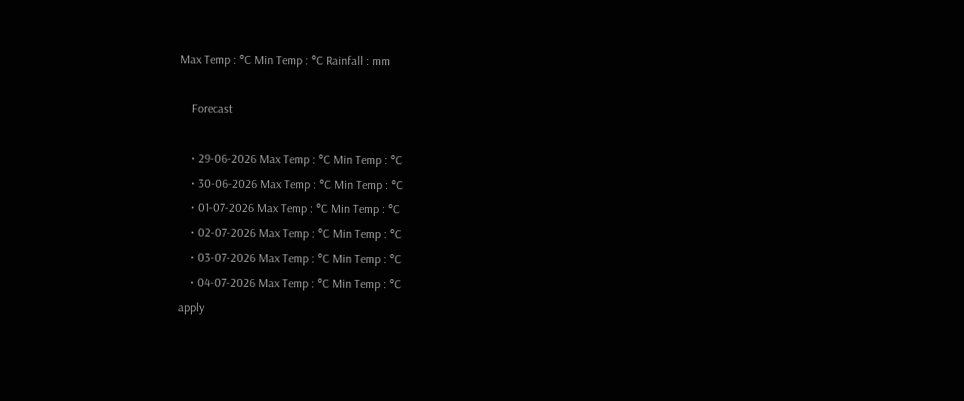Max Temp : °C Min Temp : °C Rainfall : mm

    Forecast

    • 29-06-2026 Max Temp : °C Min Temp : °C
    • 30-06-2026 Max Temp : °C Min Temp : °C
    • 01-07-2026 Max Temp : °C Min Temp : °C
    • 02-07-2026 Max Temp : °C Min Temp : °C
    • 03-07-2026 Max Temp : °C Min Temp : °C
    • 04-07-2026 Max Temp : °C Min Temp : °C
apply